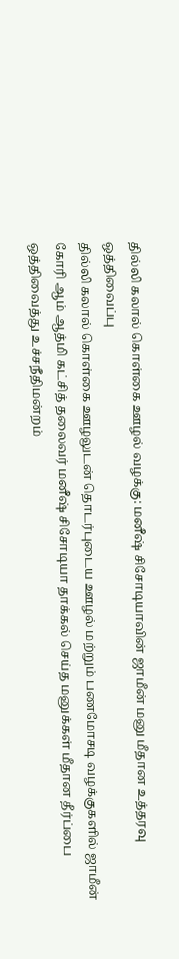தில்லி கலால் கொள்கை ஊழல் வழக்கு: மனீஷ் சிசோடியாவின் ஜாமீன் மனு மீதான உத்தரவு ஒத்திவைப்பு
தில்லி கலால் கொள்கை ஊழலுடன் தொடர்புடைய ஊழல் மற்றும் பணமோசடி வழக்குகளில் ஜாமீன் கோரி ஆம் ஆத்மி கட்சித் தலைவர் மனீஷ் சிசோடியா தாக்கல் செய்த மனுக்கள் மீதான தீர்ப்பை ஒத்திவைத்து உச்சநீதிமன்றம்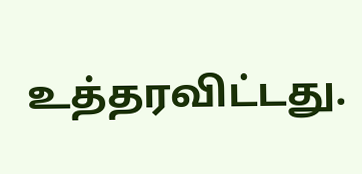உத்தரவிட்டது.